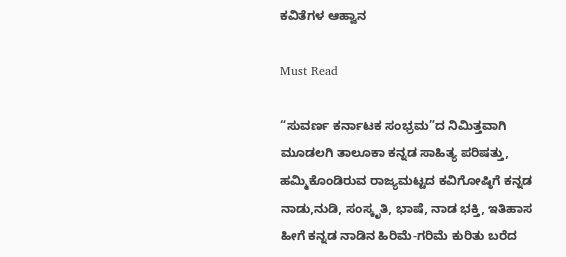ಕವಿತೆಗಳ ಆಹ್ವಾನ

Must Read

“ಸುವರ್ಣ ಕರ್ನಾಟಕ ಸಂಭ್ರಮ”ದ ನಿಮಿತ್ತವಾಗಿ ಮೂಡಲಗಿ ತಾಲೂಕಾ ಕನ್ನಡ ಸಾಹಿತ್ಯ ಪರಿಷತ್ತು, ಹಮ್ಮಿಕೊಂಡಿರುವ ರಾಜ್ಯಮಟ್ಟದ ಕವಿಗೋಷ್ಠಿಗೆ ಕನ್ನಡ ನಾಡು,ನುಡಿ, ಸಂಸ್ಕೃತಿ, ಭಾಷೆ, ನಾಡ ಭಕ್ತಿ, ಇತಿಹಾಸ ಹೀಗೆ ಕನ್ನಡ ನಾಡಿನ ಹಿರಿಮೆ-ಗರಿಮೆ ಕುರಿತು ಬರೆದ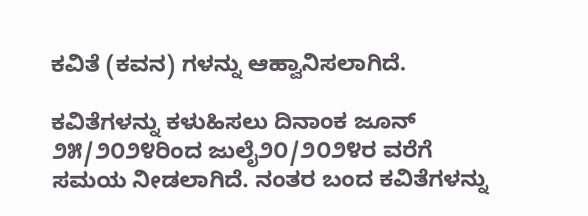ಕವಿತೆ (ಕವನ) ಗಳನ್ನು ಆಹ್ವಾನಿಸಲಾಗಿದೆ.

ಕವಿತೆಗಳನ್ನು ಕಳುಹಿಸಲು ದಿನಾಂಕ ಜೂನ್ ೨೫/೨೦೨೪ರಿಂದ ಜುಲೈ೨೦/೨೦೨೪ರ ವರೆಗೆ ಸಮಯ ನೀಡಲಾಗಿದೆ. ನಂತರ ಬಂದ ಕವಿತೆಗಳನ್ನು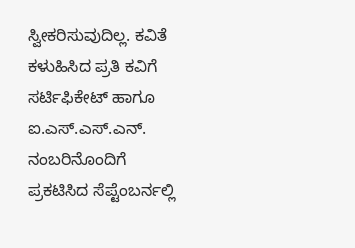ಸ್ವೀಕರಿಸುವುದಿಲ್ಲ. ಕವಿತೆ ಕಳುಹಿಸಿದ ಪ್ರತಿ ಕವಿಗೆ ಸರ್ಟಿಫಿಕೇಟ್ ಹಾಗೂ ಐ.ಎಸ್.ಎಸ್.ಎನ್. ನಂಬರಿನೊಂದಿಗೆ ಪ್ರಕಟಿಸಿದ ಸೆಪ್ಟೆಂಬರ್ನಲ್ಲಿ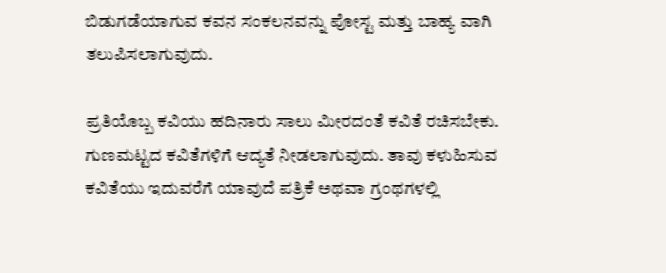ಬಿಡುಗಡೆಯಾಗುವ ಕವನ ಸಂಕಲನವನ್ನು ಪೋಸ್ಟ ಮತ್ತು ಬಾಹ್ಯ ವಾಗಿ ತಲುಪಿಸಲಾಗುವುದು.

ಪ್ರತಿಯೊಬ್ಬ ಕವಿಯು ಹದಿನಾರು ಸಾಲು ಮೀರದಂತೆ ಕವಿತೆ ರಚಿಸಬೇಕು. ಗುಣಮಟ್ಟದ ಕವಿತೆಗಳಿಗೆ ಆದ್ಯತೆ ನೀಡಲಾಗುವುದು. ತಾವು ಕಳುಹಿಸುವ ಕವಿತೆಯು ಇದುವರೆಗೆ ಯಾವುದೆ ಪತ್ರಿಕೆ ಅಥವಾ ಗ್ರಂಥಗಳಲ್ಲಿ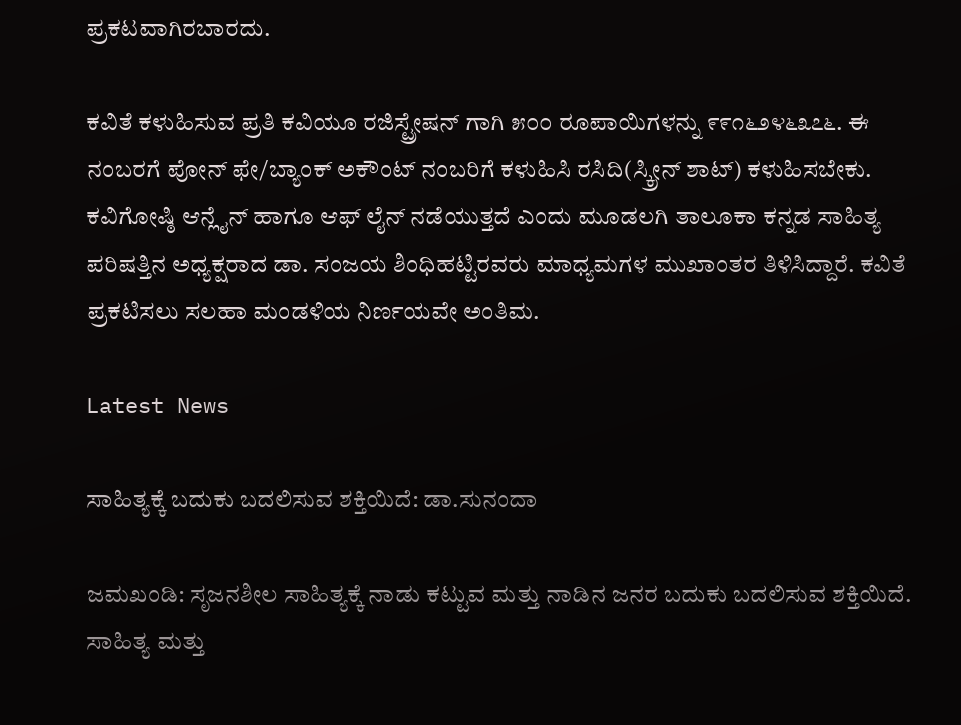ಪ್ರಕಟವಾಗಿರಬಾರದು.

ಕವಿತೆ ಕಳುಹಿಸುವ ಪ್ರತಿ ಕವಿಯೂ ರಜಿಸ್ಟ್ರೇಷನ್ ಗಾಗಿ ೫೦೦ ರೂಪಾಯಿಗಳನ್ನು ೯೯೧೬೨೪೬೩೭೬. ಈ ನಂಬರಗೆ ಪೋನ್ ಫೇ/ಬ್ಯಾಂಕ್ ಅಕೌಂಟ್ ನಂಬರಿಗೆ ಕಳುಹಿಸಿ ರಸಿದಿ(ಸ್ಕ್ರೀನ್ ಶಾಟ್) ಕಳುಹಿಸಬೇಕು. ಕವಿಗೋಷ್ಠಿ ಆನ್ಲೈನ್ ಹಾಗೂ ಆಫ್ ಲೈನ್ ನಡೆಯುತ್ತದೆ ಎಂದು ಮೂಡಲಗಿ ತಾಲೂಕಾ ಕನ್ನಡ ಸಾಹಿತ್ಯ ಪರಿಷತ್ತಿನ ಅಧ್ಯಕ್ಷರಾದ ಡಾ. ಸಂಜಯ ಶಿಂಧಿಹಟ್ಟಿರವರು ಮಾಧ್ಯಮಗಳ ಮುಖಾಂತರ ತಿಳಿಸಿದ್ದಾರೆ. ಕವಿತೆ ಪ್ರಕಟಿಸಲು ಸಲಹಾ ಮಂಡಳಿಯ ನಿರ್ಣಯವೇ ಅಂತಿಮ.

Latest News

ಸಾಹಿತ್ಯಕ್ಕೆ ಬದುಕು ಬದಲಿಸುವ ಶಕ್ತಿಯಿದೆ: ಡಾ.ಸುನಂದಾ

ಜಮಖಂಡಿ: ಸೃಜನಶೀಲ ಸಾಹಿತ್ಯಕ್ಕೆ ನಾಡು ಕಟ್ಟುವ ಮತ್ತು ನಾಡಿನ ಜನರ ಬದುಕು ಬದಲಿಸುವ ಶಕ್ತಿಯಿದೆ. ಸಾಹಿತ್ಯ ಮತ್ತು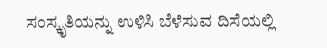ಸಂಸ್ಕೃತಿಯನ್ನು ಉಳಿಸಿ ಬೆಳೆಸುವ ದಿಸೆಯಲ್ಲಿ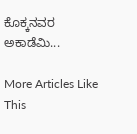ಕೊಕ್ಕನವರ ಅಕಾಡೆಮಿ...

More Articles Like This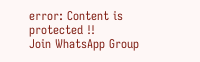error: Content is protected !!
Join WhatsApp Group